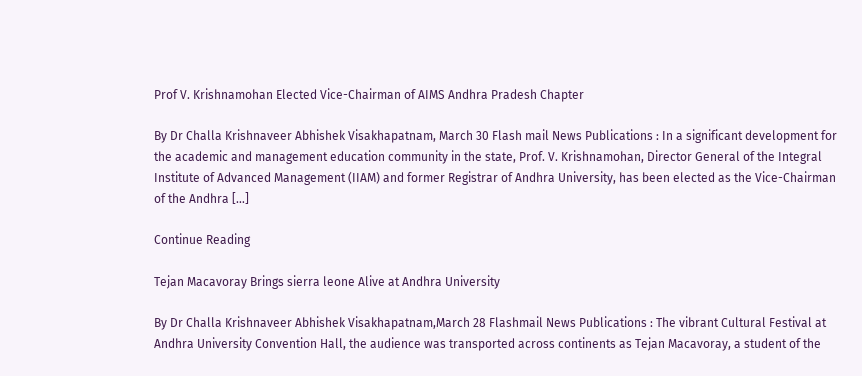Prof V. Krishnamohan Elected Vice-Chairman of AIMS Andhra Pradesh Chapter

By Dr Challa Krishnaveer Abhishek Visakhapatnam, March 30 Flash mail News Publications : In a significant development for the academic and management education community in the state, Prof. V. Krishnamohan, Director General of the Integral Institute of Advanced Management (IIAM) and former Registrar of Andhra University, has been elected as the Vice-Chairman of the Andhra […]

Continue Reading

Tejan Macavoray Brings sierra leone Alive at Andhra University

By Dr Challa Krishnaveer Abhishek Visakhapatnam,March 28 Flashmail News Publications : The vibrant Cultural Festival at Andhra University Convention Hall, the audience was transported across continents as Tejan Macavoray, a student of the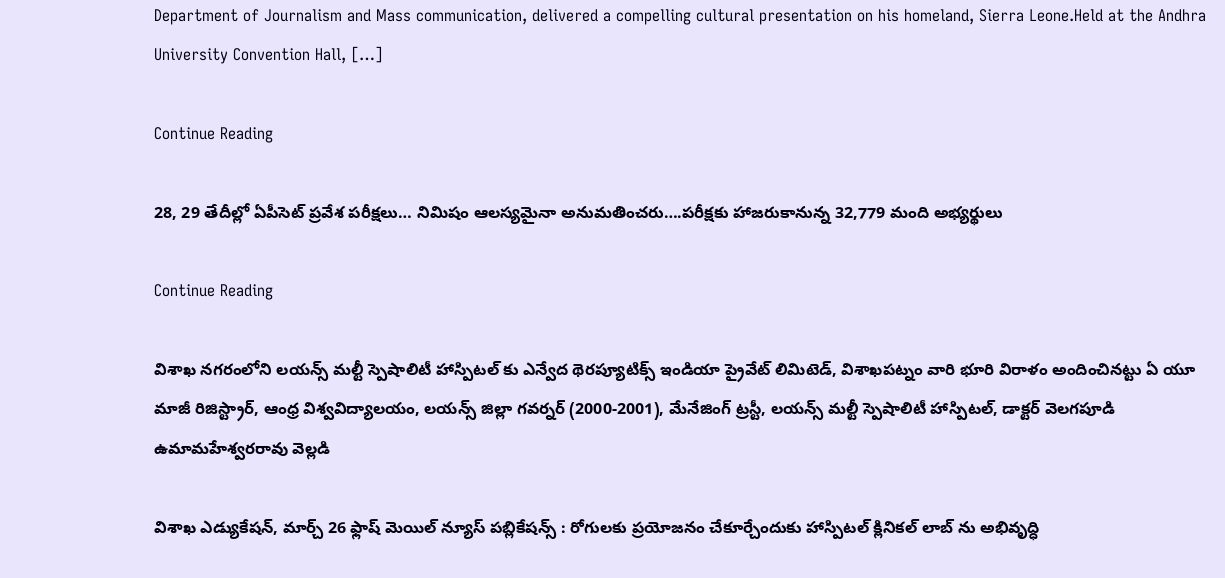Department of Journalism and Mass communication, delivered a compelling cultural presentation on his homeland, Sierra Leone.Held at the Andhra University Convention Hall, […]

Continue Reading

28, 29 తేదీల్లో ఏపీసెట్ ప్రవేశ పరీక్షలు… నిమిషం ఆలస్యమైనా అనుమతించరు….పరీక్షకు హాజరుకానున్న 32,779 మంది అభ్యర్థులు

Continue Reading

విశాఖ నగరంలోని లయన్స్ మల్టీ స్పెషాలిటీ హాస్పిటల్ కు ఎన్వేద థెరప్యూటిక్స్ ఇండియా ప్రైవేట్ లిమిటెడ్, విశాఖపట్నం వారి భూరి విరాళం అందించినట్టు ఏ యూ మాజీ రిజిస్ట్రార్, ఆంధ్ర విశ్వవిద్యాలయం, లయన్స్ జిల్లా గవర్నర్ (2000-2001), మేనేజింగ్ ట్రస్టీ, లయన్స్ మల్టీ స్పెషాలిటీ హాస్పిటల్, డాక్టర్ వెలగపూడి ఉమామహేశ్వరరావు వెల్లడి

విశాఖ ఎడ్యుకేషన్, మార్చ్ 26 ఫ్లాష్ మెయిల్ న్యూస్ పబ్లికేషన్స్ : రోగులకు ప్రయోజనం చేకూర్చేందుకు హాస్పిటల్ క్లినికల్ లాబ్ ను అభివృద్ధి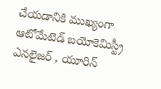చేయడానికి ముఖ్యంగా ఆటోమేటెడ్ బయోకెమిస్ట్రీ ఎనలైజర్ , యూరిన్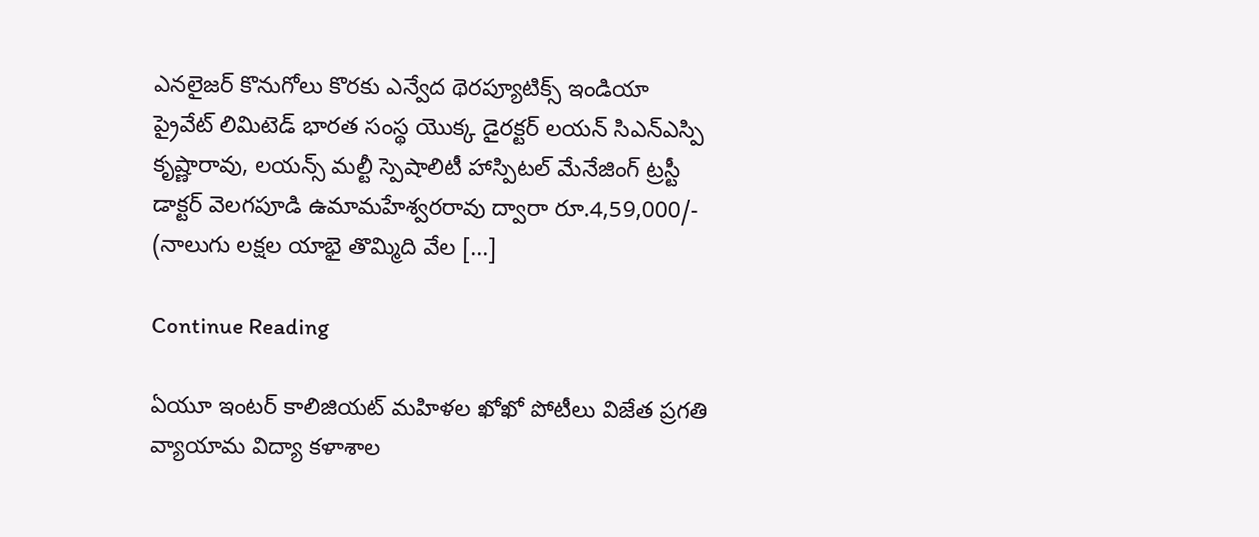ఎనలైజర్ కొనుగోలు కొరకు ఎన్వేద థెరప్యూటిక్స్ ఇండియా ప్రైవేట్ లిమిటెడ్ భారత సంస్థ యొక్క డైరక్టర్ లయన్ సిఎన్ఎస్పి కృష్ణారావు, లయన్స్ మల్టీ స్పెషాలిటీ హాస్పిటల్ మేనేజింగ్ ట్రస్టీ డాక్టర్ వెలగపూడి ఉమామహేశ్వరరావు ద్వారా రూ.4,59,000/- (నాలుగు లక్షల యాభై తొమ్మిది వేల […]

Continue Reading

ఏయూ ఇంటర్ కాలిజియట్ మహిళల ఖోఖో పోటీలు విజేత ప్రగతి వ్యాయామ విద్యా కళాశాల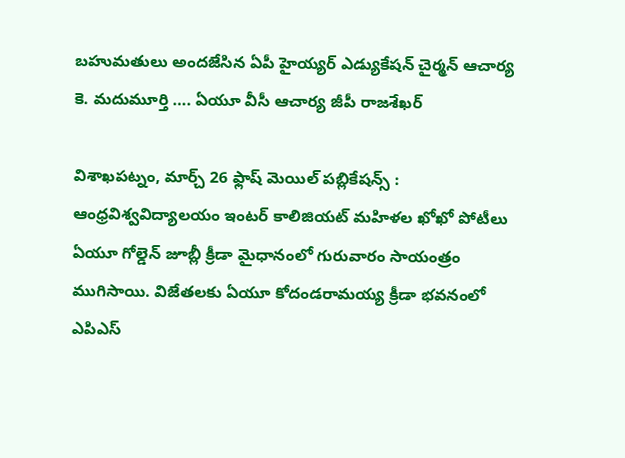బహుమతులు అందజేసిన ఏపీ హైయ్యర్ ఎడ్యుకేషన్ చైర్మన్ ఆచార్య కె. మదుమూర్తి …. ఏయూ వీసీ ఆచార్య జీపీ రాజశేఖర్

విశాఖపట్నం, మార్చ్ 26 ఫ్లాష్ మెయిల్ పబ్లికేషన్స్ : ఆంధ్రవిశ్వవిద్యాలయం ఇంటర్ కాలిజియట్ మహిళల ఖోఖో పోటీలు ఏయూ గోల్డెన్ జూబ్లీ క్రీడా మైధానంలో గురువారం సాయంత్రం ముగిసాయి. విజేతలకు ఏయూ కోదండరామయ్య క్రీడా భవనంలో ఎపిఎస్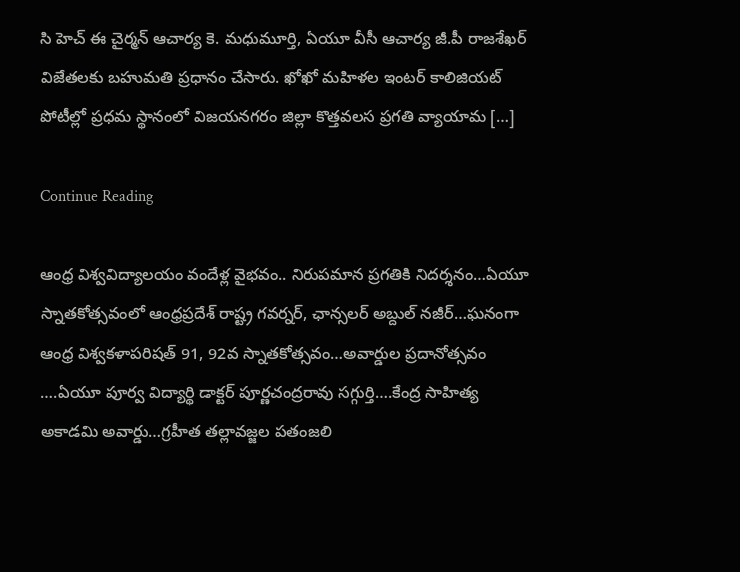సి హెచ్ ఈ చైర్మన్ ఆచార్య కె. మధుమూర్తి, ఏయూ వీసీ ఆచార్య జీ.పీ రాజశేఖర్ విజేతలకు బహుమతి ప్రధానం చేసారు. ఖోఖో మహిళల ఇంటర్ కాలిజియట్ పోటీల్లో ప్రధమ స్థానంలో విజయనగరం జిల్లా కొత్తవలస ప్రగతి వ్యాయామ […]

Continue Reading

ఆంధ్ర విశ్వవిద్యాలయం వందేళ్ల వైభవం.. నిరుపమాన ప్రగతికి నిదర్శనం…ఏయూ స్నాత‌కోత్స‌వంలో ఆంధ్ర‌ప్ర‌దేశ్ రాష్ట్ర గ‌వ‌ర్న‌ర్, ఛాన్స‌లర్ అబ్దుల్ నజీర్…ఘ‌నంగా ఆంధ్ర విశ్వ‌క‌ళాప‌రిష‌త్ 91, 92వ స్నాత‌కోత్స‌వం…అవార్డుల ప్ర‌దానోత్స‌వం ….ఏయూ పూర్వ విద్యార్థి డాక్ట‌ర్ పూర్ణచంద్ర‌రావు స‌గ్గుర్తి….కేంద్ర సాహిత్య‌ అకాడ‌మి అవార్డు…గ్ర‌హీత త‌ల్లావ‌జ్జ‌ల‌ ప‌తంజ‌లి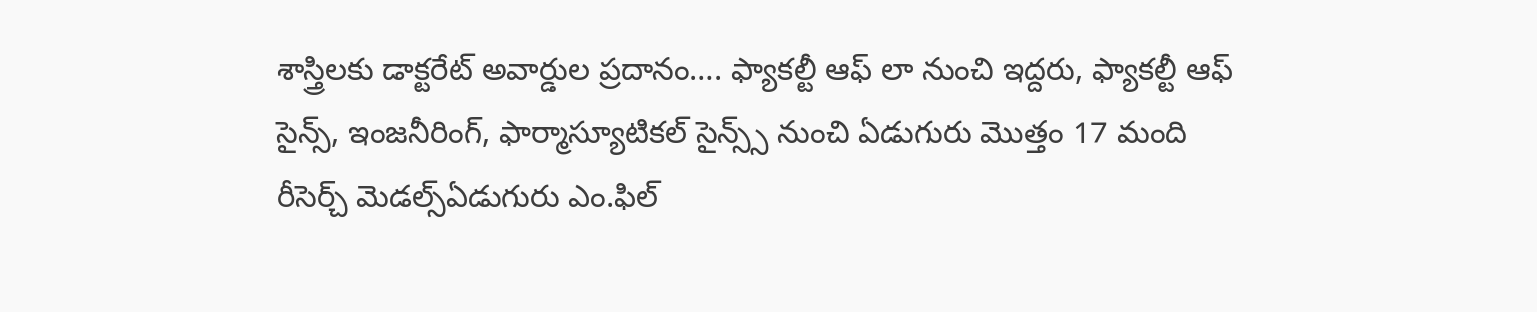శాస్త్రిల‌కు డాక్ట‌రేట్ అవార్డుల ప్ర‌దానం…. ఫ్యాక‌ల్టీ ఆఫ్ లా నుంచి ఇద్ద‌రు, ఫ్యాక‌ల్టీ ఆఫ్ సైన్స్, ఇంజ‌నీరింగ్, ఫార్మాస్యూటిక‌ల్ సైన్స్స్ నుంచి ఏడుగురు మొత్తం 17 మంది రీసెర్చ్ మెడ‌ల్స్ఏడుగురు ఎం.ఫిల్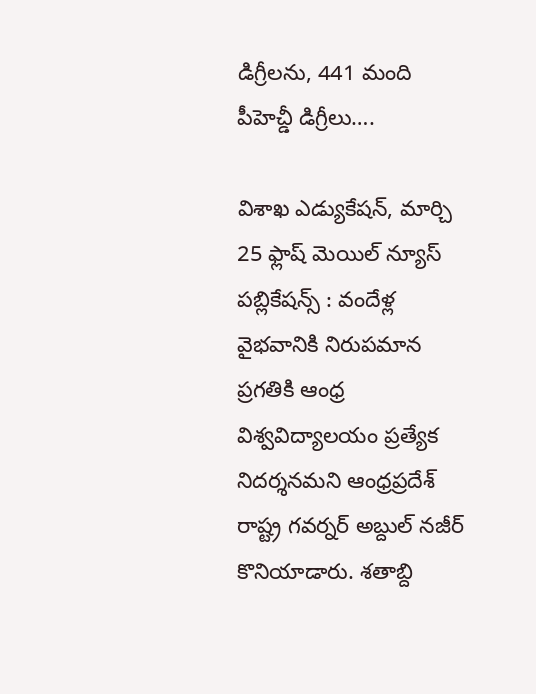డిగ్రీల‌ను, 441 మంది పీహెచ్డీ డిగ్రీలు….

విశాఖ ఎడ్యుకేషన్, మార్చి 25 ఫ్లాష్ మెయిల్ న్యూస్ పబ్లికేషన్స్ : వందేళ్ల వైభ‌వానికి నిరుప‌మాన ప్ర‌గ‌తికి ఆంధ్ర విశ్వవిద్యాలయం ప్ర‌త్యేక‌ నిద‌ర్శ‌న‌మ‌ని ఆంధ్రప్రదేశ్ రాష్ట్ర గవర్నర్ అబ్దుల్ నజీర్ కొనియాడారు. శతాబ్ది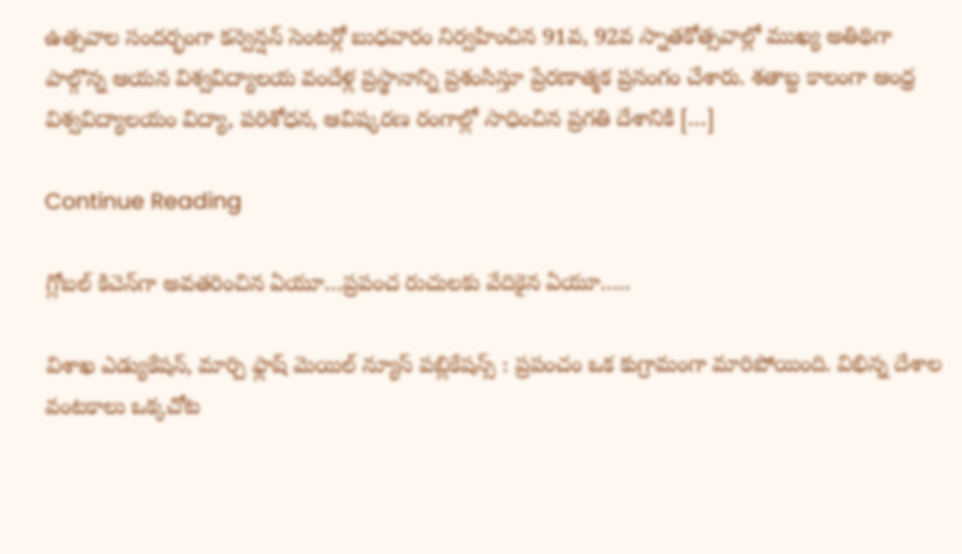ఉత్సవాల సందర్భంగా క‌న్వెన్ష‌న్ సెంట‌ర్లో బుధ‌వారం నిర్వహించిన 91వ, 92వ స్నాతకోత్సవాల్లో ముఖ్య అతిథిగా పాల్గొన్న ఆయ‌న‌ విశ్వవిద్యాలయ వందేళ్ల ప్రస్థానాన్ని ప్రశంసిస్తూ ప్రేరణాత్మక ప్రసంగం చేశారు. శతాబ్ద కాలంగా ఆంధ్ర విశ్వవిద్యాలయం విద్యా, పరిశోధన, ఆవిష్కరణ రంగాల్లో సాధించిన ప్రగతి దేశానికి […]

Continue Reading

గ్లోబ‌ల్ కిచెన్‌గా అవ‌త‌రించిన ఏయూ…ప్ర‌పంచ రుచుల‌కు వేదికైన ఏయూ…..

విశాఖ ఎడ్యుకేషన్, మార్చి ఫ్లాష్ మెయిల్ న్యూస్ పబ్లికేషన్స్ : ప్ర‌పంచం ఒక కుగ్రామంగా మారిపోయింది. విభిన్న దేశాల వంట‌కాలు ఒక్క‌చోట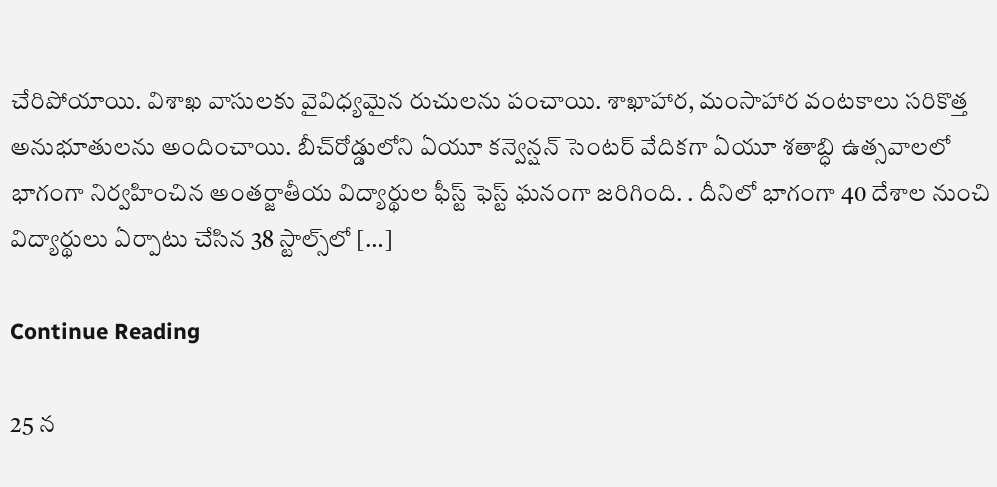చేరిపోయాయి. విశాఖ వాసుల‌కు వైవిధ్య‌మైన రుచుల‌ను పంచాయి. శాఖాహార‌, మంసాహార వంట‌కాలు స‌రికొత్త అనుభూతుల‌ను అందించాయి. బీచ్‌రోడ్డులోని ఏయూ క‌న్వెన్ష‌న్ సెంట‌ర్ వేదిక‌గా ఏయూ శ‌తాబ్ధి ఉత్స‌వాల‌లో భాగంగా నిర్వ‌హించిన అంత‌ర్జాతీయ విద్యార్థుల ఫీస్ట్ ఫెస్ట్ ఘ‌నంగా జ‌రిగింది. . దీనిలో భాగంగా 40 దేశాల నుంచి విద్యార్థులు ఏర్పాటు చేసిన 38 స్టాల్స్‌లో […]

Continue Reading

25 న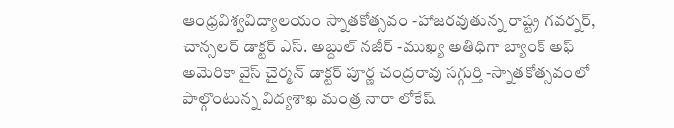ఆంధ్రవిశ్వవిద్యాలయం స్నాతకోత్సవం -హాజరవుతున్న రాష్ట్ర గవర్నర్, చాన్సలర్ డాక్టర్ ఎస్. అబ్దుల్ నజీర్ -ముఖ్య అతిధిగా బ్యాంక్ అఫ్ అమెరికా వైస్ చైర్మన్ డాక్టర్ పూర్ణ చంద్రరావు సగ్గుర్తి -స్నాతకోత్సవంలో పాల్గొంటున్న విద్యశాఖ మంత్ర నారా లోకేష్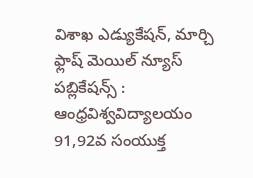విశాఖ ఎడ్యుకేషన్, మార్చి ఫ్లాష్ మెయిల్ న్యూస్ పబ్లికేషన్స్ : ఆంధ్రవిశ్వవిద్యాలయం 91,92వ సంయుక్త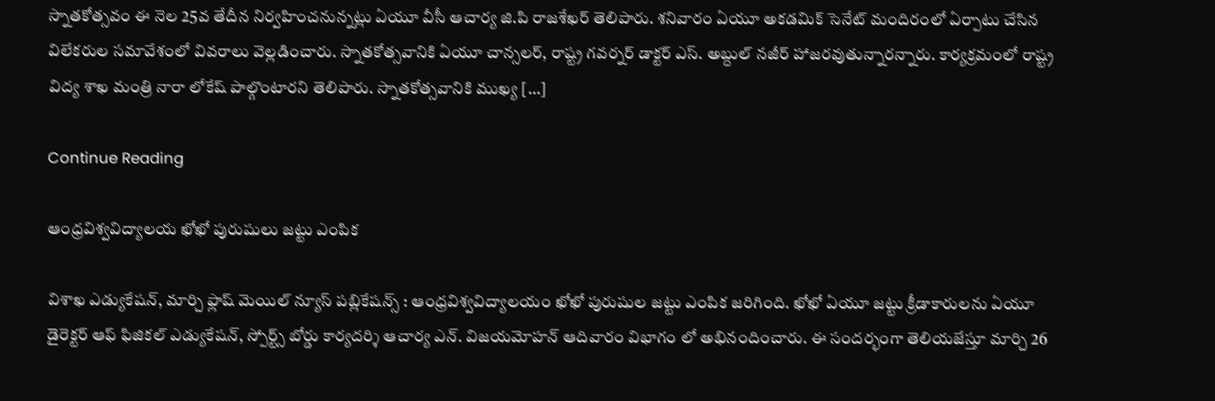స్నాతకోత్సవం ఈ నెల 25వ తేదీన నిర్వహించనున్నట్లు ఏయూ వీసీ ఆచార్య జి.పి రాజశేఖర్ తెలిపారు. శనివారం ఏయూ అకడమిక్ సెనేట్ మందిరంలో ఏర్పాటు చేసిన విలేకరుల సమావేశంలో వివరాలు వెల్లడించారు. స్నాతకోత్సవానికి ఏయూ చాన్సలర్, రాష్ట్ర గవర్నర్ డాక్టర్ ఎస్. అబ్దుల్ నజీర్ హాజరవుతున్నారన్నారు. కార్యక్రమంలో రాష్ట్ర విద్య శాఖ మంత్రి నారా లోకేష్ పాల్గొంటారని తెలిపారు. స్నాతకోత్సవానికి ముఖ్య […]

Continue Reading

ఆంధ్రవిశ్వవిద్యాలయ ఖోఖో పురుషులు జట్టు ఎంపిక

విశాఖ ఎడ్యుకేషన్, మార్చి ఫ్లాష్ మెయిల్ న్యూస్ పబ్లికేషన్స్ : ఆంధ్రవిశ్వవిద్యాలయం ఖోఖో పురుషుల జట్టు ఎంపిక జరిగింది. ఖోఖో ఏయూ జట్టు క్రీడాకారులను ఏయూ డైరెక్టర్ ఆఫ్ ఫిజికల్ ఎడ్యుకేషన్, స్పోర్ట్స్ బోర్డు కార్యదర్శి ఆచార్య ఎన్. విజయమోహన్ ఆదివారం విభాగం లో అభినందించారు. ఈ సందర్భంగా తెలియజేస్తూ మార్చి 26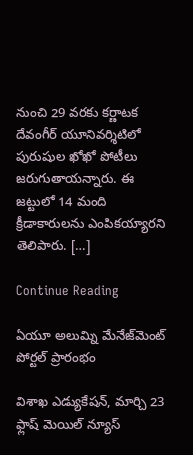నుంచి 29 వరకు కర్ణాటక దేవంగీర్ యూనివర్శిటిలో పురుషుల ఖోఖో పోటీలు జరుగుతాయన్నారు. ఈ జట్టులో 14 మంది క్రీడాకారులను ఎంపికయ్యారని తెలిపారు. […]

Continue Reading

ఏయూ అలుమ్ని మేనేజ్‌మెంట్ పోర్టల్ ప్రారంభం

విశాఖ ఎడ్యుకేషన్, మార్చి 23 ఫ్లాష్ మెయిల్ న్యూస్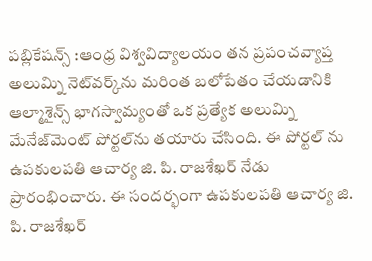పబ్లికేషన్స్ :ఆంధ్ర విశ్వవిద్యాలయం తన ప్రపంచవ్యాప్త అలుమ్ని నెట్‌వర్క్‌ను మరింత బలోపేతం చేయడానికి ఆల్మాశైన్స్‌ భాగస్వామ్యంతో ఒక ప్రత్యేక అలుమ్ని మేనేజ్‌మెంట్ పోర్టల్‌ను తయారు చేసింది. ఈ పోర్టల్ ను ఉపకులపతి ఆచార్య జి. పి. రాజశేఖర్ నేడు ప్రారంభించారు. ఈ సందర్భంగా ఉపకులపతి ఆచార్య జి. పి. రాజశేఖర్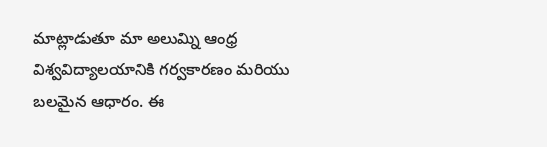మాట్లాడుతూ మా అలుమ్ని ఆంధ్ర విశ్వవిద్యాలయానికి గర్వకారణం మరియు బలమైన ఆధారం. ఈ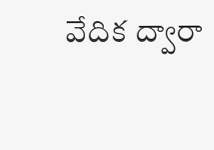వేదిక ద్వారా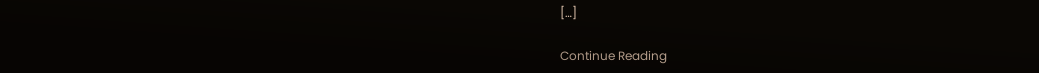[…]

Continue Reading